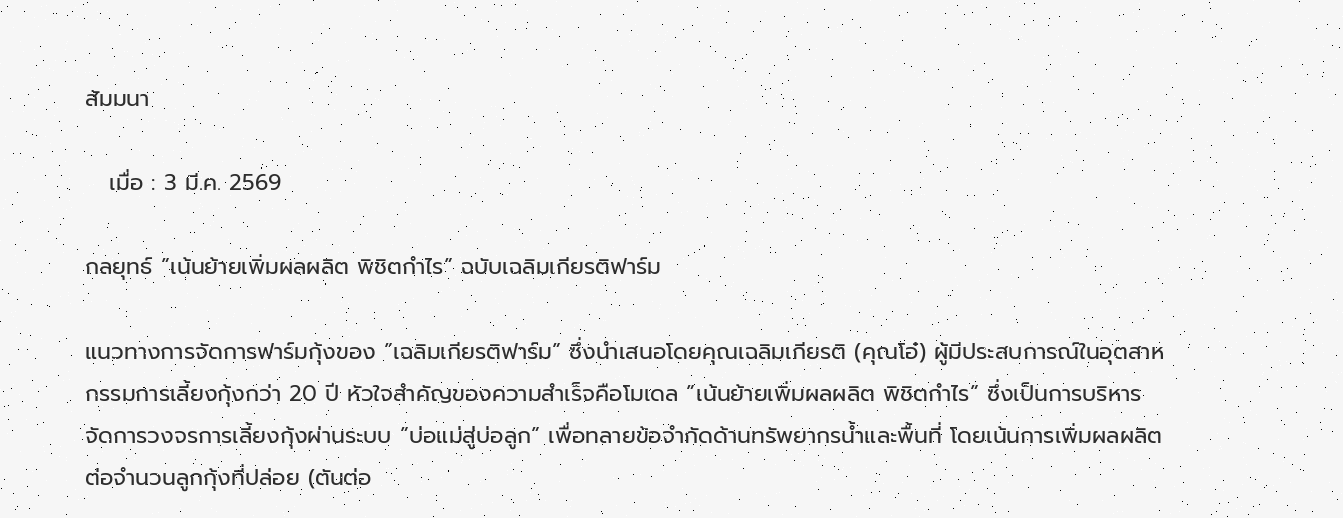สัมมนา

   เมื่อ : 3 มี.ค. 2569

กลยุทธ์ ”เน้นย้ายเพิ่มผลผลิต พิชิตกำไร” ฉบับเฉลิมเกียรติฟาร์ม

แนวทางการจัดการฟาร์มกุ้งของ ”เฉลิมเกียรติฟาร์ม” ซึ่งนำเสนอโดยคุณเฉลิมเกียรติ (คุณโอ๋) ผู้มีประสบการณ์ในอุตสาหกรรมการเลี้ยงกุ้งกว่า 20 ปี หัวใจสำคัญของความสำเร็จคือโมเดล ”เน้นย้ายเพิ่มผลผลิต พิชิตกำไร” ซึ่งเป็นการบริหารจัดการวงจรการเลี้ยงกุ้งผ่านระบบ ”บ่อแม่สู่บ่อลูก” เพื่อทลายข้อจำกัดด้านทรัพยากรน้ำและพื้นที่ โดยเน้นการเพิ่มผลผลิตต่อจำนวนลูกกุ้งที่ปล่อย (ตันต่อ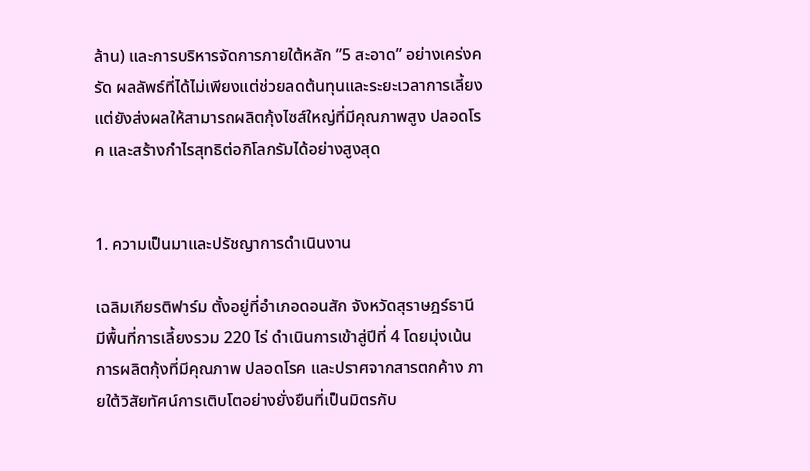ล้าน) และการบริหารจัดการภายใต้หลัก ”5 สะอาด” อย่างเคร่งครัด ผลลัพธ์ที่ได้ไม่เพียงแต่ช่วยลดต้นทุนและระยะเวลาการเลี้ยง แต่ยังส่งผลให้สามารถผลิตกุ้งไซส์ใหญ่ที่มีคุณภาพสูง ปลอดโรค และสร้างกำไรสุทธิต่อกิโลกรัมได้อย่างสูงสุด


1. ความเป็นมาและปรัชญาการดำเนินงาน

เฉลิมเกียรติฟาร์ม ตั้งอยู่ที่อำเภอดอนสัก จังหวัดสุราษฎร์ธานี มีพื้นที่การเลี้ยงรวม 220 ไร่ ดำเนินการเข้าสู่ปีที่ 4 โดยมุ่งเน้นการผลิตกุ้งที่มีคุณภาพ ปลอดโรค และปราศจากสารตกค้าง ภายใต้วิสัยทัศน์การเติบโตอย่างยั่งยืนที่เป็นมิตรกับ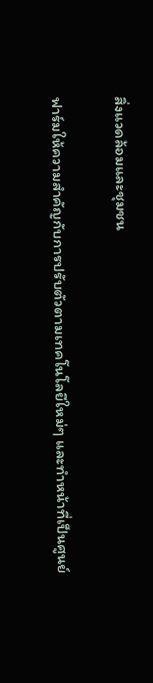สิ่งแวดล้อมและชุมชน

ฟาร์มให้ความสำคัญกับการปรับตัวตามเทคโนโลยีใหม่ๆ และทำหน้าที่เป็นศูนย์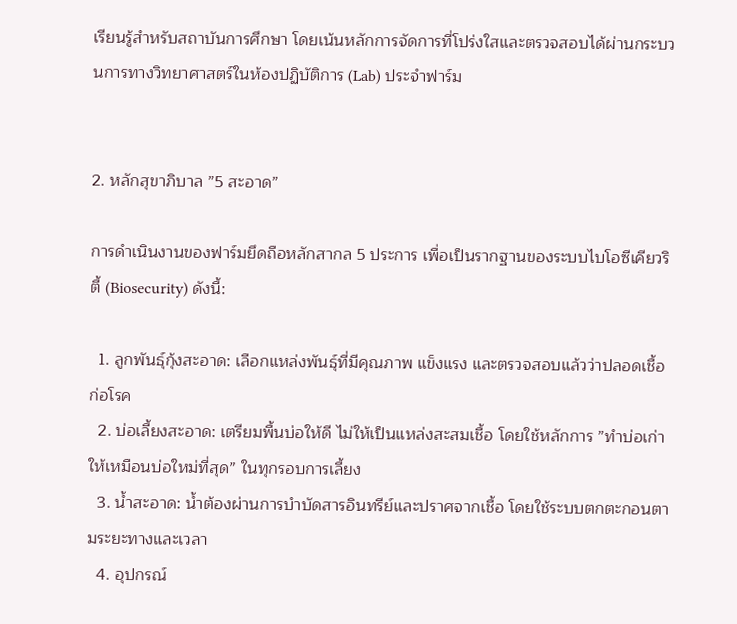เรียนรู้สำหรับสถาบันการศึกษา โดยเน้นหลักการจัดการที่โปร่งใสและตรวจสอบได้ผ่านกระบวนการทางวิทยาศาสตร์ในห้องปฏิบัติการ (Lab) ประจำฟาร์ม


2. หลักสุขาภิบาล ”5 สะอาด”

การดำเนินงานของฟาร์มยึดถือหลักสากล 5 ประการ เพื่อเป็นรากฐานของระบบไบโอซีเคียวริตี้ (Biosecurity) ดังนี้:

  1. ลูกพันธุ์กุ้งสะอาด: เลือกแหล่งพันธุ์ที่มีคุณภาพ แข็งแรง และตรวจสอบแล้วว่าปลอดเชื้อก่อโรค
  2. บ่อเลี้ยงสะอาด: เตรียมพื้นบ่อให้ดี ไม่ให้เป็นแหล่งสะสมเชื้อ โดยใช้หลักการ ”ทำบ่อเก่าให้เหมือนบ่อใหม่ที่สุด” ในทุกรอบการเลี้ยง
  3. น้ำสะอาด: น้ำต้องผ่านการบำบัดสารอินทรีย์และปราศจากเชื้อ โดยใช้ระบบตกตะกอนตามระยะทางและเวลา
  4. อุปกรณ์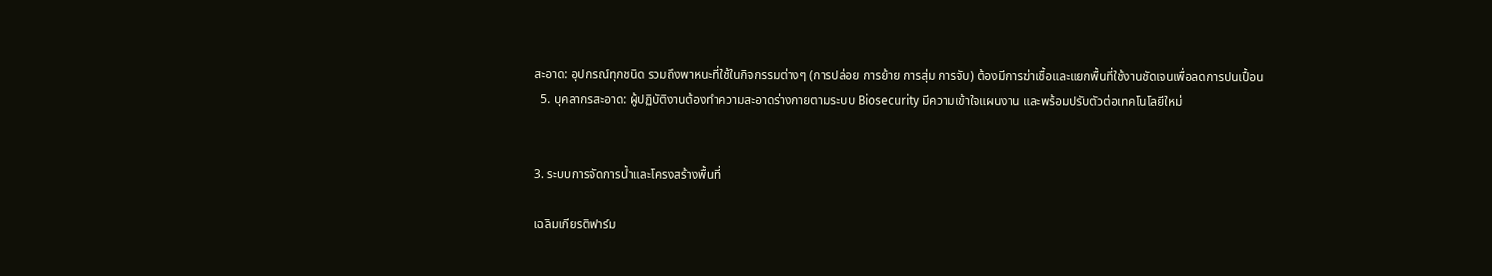สะอาด: อุปกรณ์ทุกชนิด รวมถึงพาหนะที่ใช้ในกิจกรรมต่างๆ (การปล่อย การย้าย การสุ่ม การจับ) ต้องมีการฆ่าเชื้อและแยกพื้นที่ใช้งานชัดเจนเพื่อลดการปนเปื้อน
  5. บุคลากรสะอาด: ผู้ปฏิบัติงานต้องทำความสะอาดร่างกายตามระบบ Biosecurity มีความเข้าใจแผนงาน และพร้อมปรับตัวต่อเทคโนโลยีใหม่


3. ระบบการจัดการน้ำและโครงสร้างพื้นที่

เฉลิมเกียรติฟาร์ม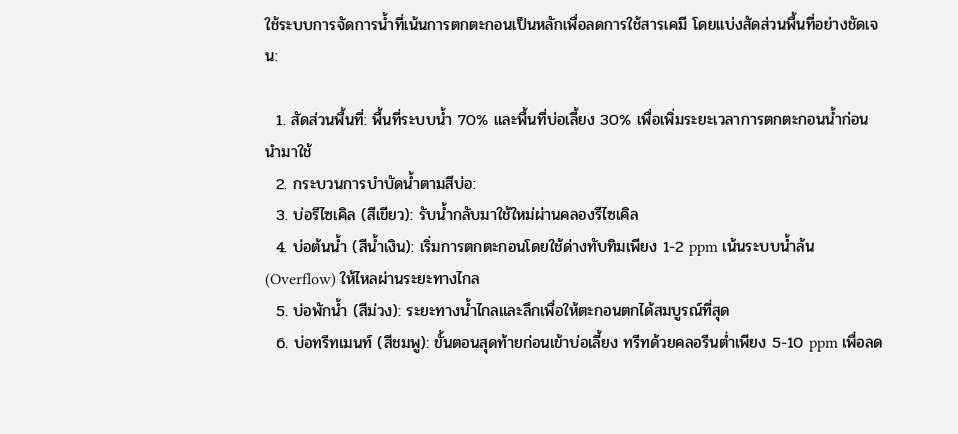ใช้ระบบการจัดการน้ำที่เน้นการตกตะกอนเป็นหลักเพื่อลดการใช้สารเคมี โดยแบ่งสัดส่วนพื้นที่อย่างชัดเจน:

  1. สัดส่วนพื้นที่: พื้นที่ระบบน้ำ 70% และพื้นที่บ่อเลี้ยง 30% เพื่อเพิ่มระยะเวลาการตกตะกอนน้ำก่อนนำมาใช้
  2. กระบวนการบำบัดน้ำตามสีบ่อ:
  3. บ่อรีไซเคิล (สีเขียว): รับน้ำกลับมาใช้ใหม่ผ่านคลองรีไซเคิล
  4. บ่อต้นน้ำ (สีน้ำเงิน): เริ่มการตกตะกอนโดยใช้ด่างทับทิมเพียง 1-2 ppm เน้นระบบน้ำล้น (Overflow) ให้ไหลผ่านระยะทางไกล
  5. บ่อพักน้ำ (สีม่วง): ระยะทางน้ำไกลและลึกเพื่อให้ตะกอนตกได้สมบูรณ์ที่สุด
  6. บ่อทรีทเมนท์ (สีชมพู): ขั้นตอนสุดท้ายก่อนเข้าบ่อเลี้ยง ทรีทด้วยคลอรีนต่ำเพียง 5-10 ppm เพื่อลด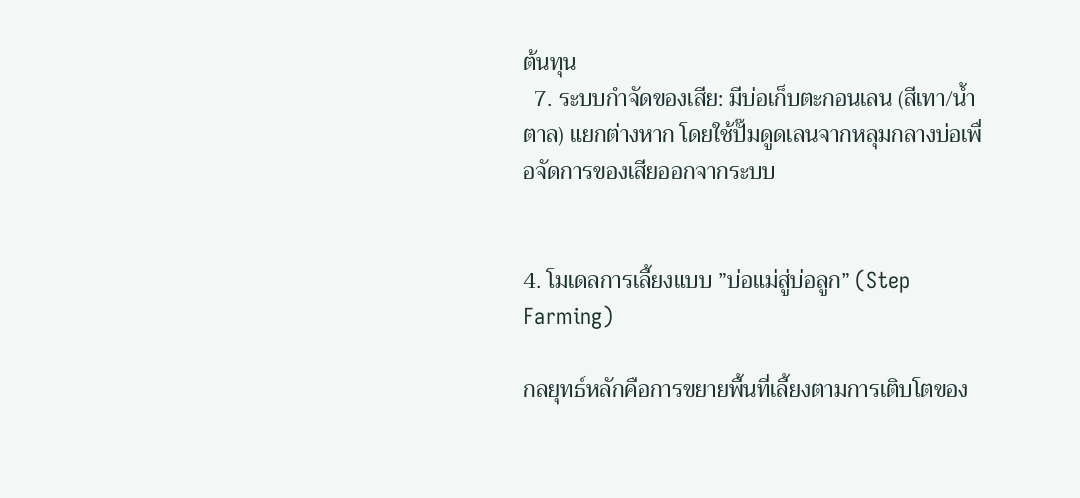ต้นทุน
  7. ระบบกำจัดของเสีย: มีบ่อเก็บตะกอนเลน (สีเทา/น้ำตาล) แยกต่างหาก โดยใช้ปั๊มดูดเลนจากหลุมกลางบ่อเพื่อจัดการของเสียออกจากระบบ


4. โมเดลการเลี้ยงแบบ ”บ่อแม่สู่บ่อลูก” (Step Farming)

กลยุทธ์หลักคือการขยายพื้นที่เลี้ยงตามการเติบโตของ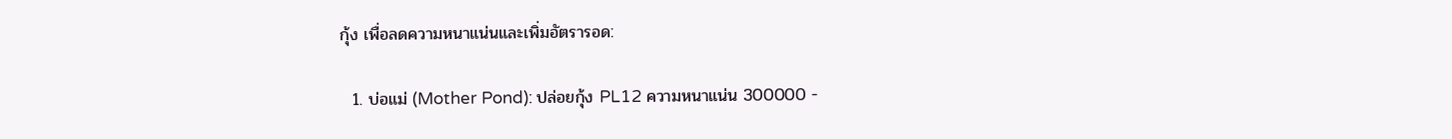กุ้ง เพื่อลดความหนาแน่นและเพิ่มอัตรารอด:

  1. บ่อแม่ (Mother Pond): ปล่อยกุ้ง PL12 ความหนาแน่น 300000 -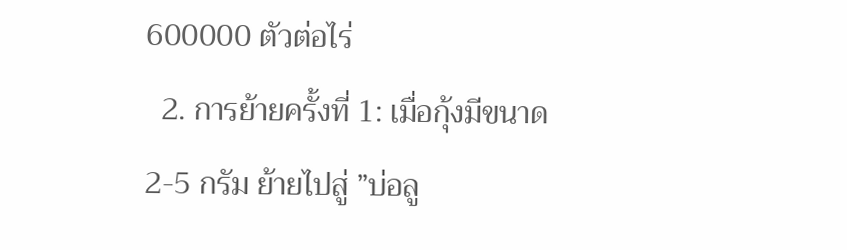600000 ตัวต่อไร่
  2. การย้ายครั้งที่ 1: เมื่อกุ้งมีขนาด 2-5 กรัม ย้ายไปสู่ ”บ่อลู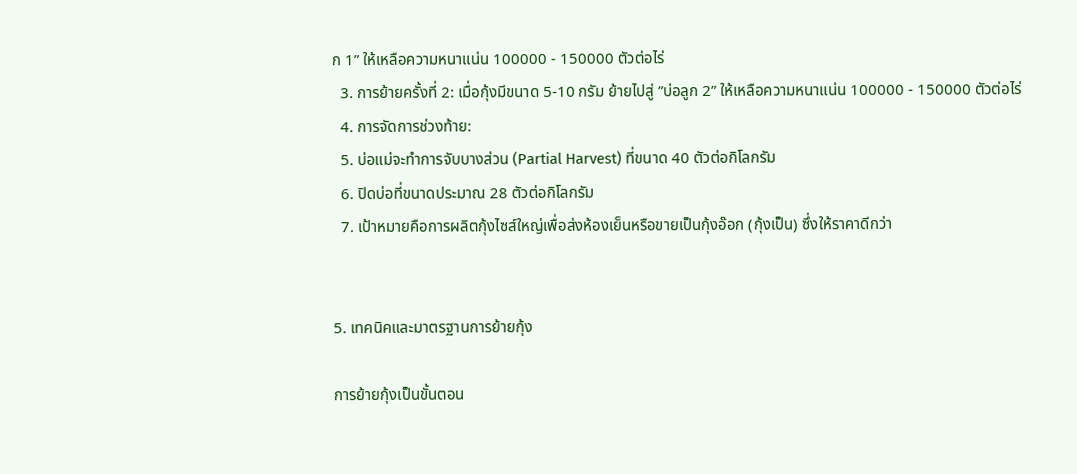ก 1” ให้เหลือความหนาแน่น 100000 - 150000 ตัวต่อไร่
  3. การย้ายครั้งที่ 2: เมื่อกุ้งมีขนาด 5-10 กรัม ย้ายไปสู่ ”บ่อลูก 2” ให้เหลือความหนาแน่น 100000 - 150000 ตัวต่อไร่
  4. การจัดการช่วงท้าย:
  5. บ่อแม่จะทำการจับบางส่วน (Partial Harvest) ที่ขนาด 40 ตัวต่อกิโลกรัม
  6. ปิดบ่อที่ขนาดประมาณ 28 ตัวต่อกิโลกรัม
  7. เป้าหมายคือการผลิตกุ้งไซส์ใหญ่เพื่อส่งห้องเย็นหรือขายเป็นกุ้งอ๊อก (กุ้งเป็น) ซึ่งให้ราคาดีกว่า


5. เทคนิคและมาตรฐานการย้ายกุ้ง

การย้ายกุ้งเป็นขั้นตอน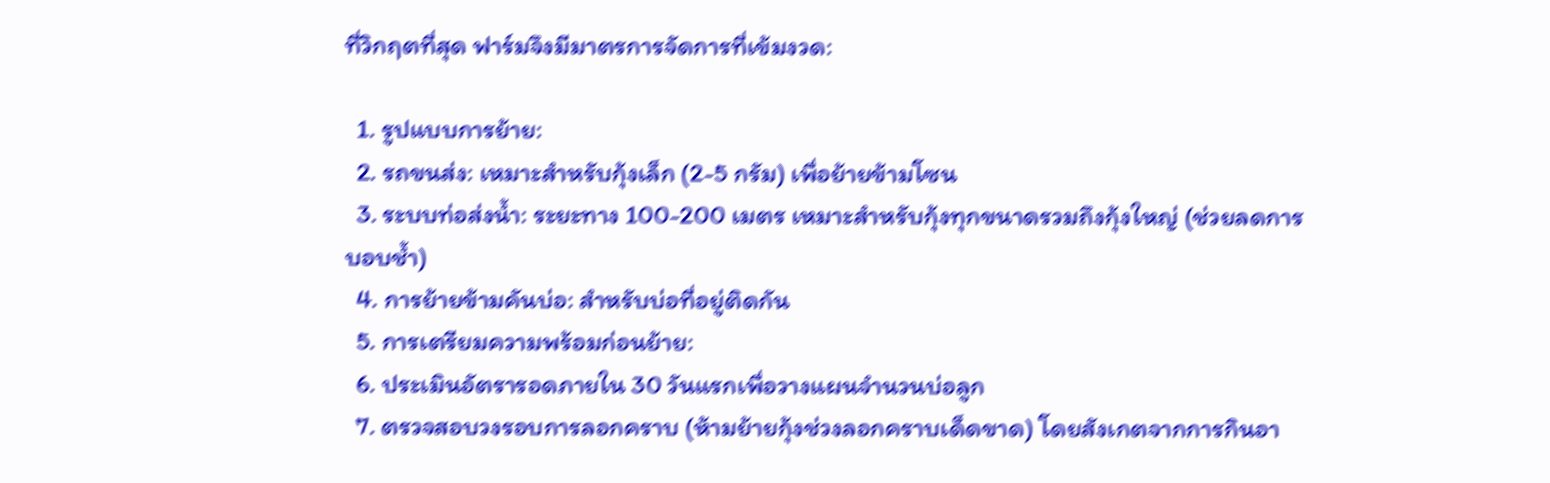ที่วิกฤตที่สุด ฟาร์มจึงมีมาตรการจัดการที่เข้มงวด:

  1. รูปแบบการย้าย:
  2. รถขนส่ง: เหมาะสำหรับกุ้งเล็ก (2-5 กรัม) เพื่อย้ายข้ามโซน
  3. ระบบท่อส่งน้ำ: ระยะทาง 100-200 เมตร เหมาะสำหรับกุ้งทุกขนาดรวมถึงกุ้งใหญ่ (ช่วยลดการบอบช้ำ)
  4. การย้ายข้ามคันบ่อ: สำหรับบ่อที่อยู่ติดกัน
  5. การเตรียมความพร้อมก่อนย้าย:
  6. ประเมินอัตรารอดภายใน 30 วันแรกเพื่อวางแผนจำนวนบ่อลูก
  7. ตรวจสอบวงรอบการลอกคราบ (ห้ามย้ายกุ้งช่วงลอกคราบเด็ดขาด) โดยสังเกตจากการกินอา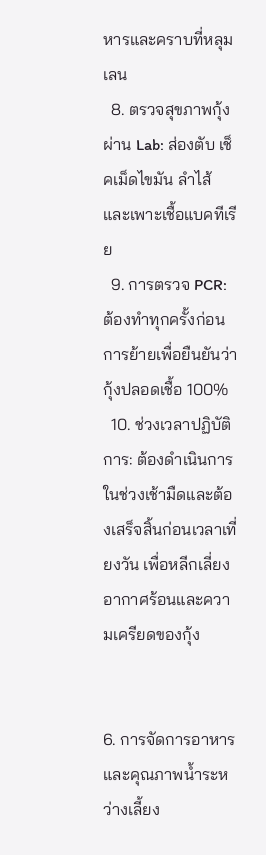หารและคราบที่หลุมเลน
  8. ตรวจสุขภาพกุ้งผ่าน Lab: ส่องตับ เช็คเม็ดไขมัน ลำไส้ และเพาะเชื้อแบคทีเรีย
  9. การตรวจ PCR: ต้องทำทุกครั้งก่อนการย้ายเพื่อยืนยันว่ากุ้งปลอดเชื้อ 100%
  10. ช่วงเวลาปฏิบัติการ: ต้องดำเนินการในช่วงเช้ามืดและต้องเสร็จสิ้นก่อนเวลาเที่ยงวัน เพื่อหลีกเลี่ยงอากาศร้อนและความเครียดของกุ้ง


6. การจัดการอาหารและคุณภาพน้ำระหว่างเลี้ยง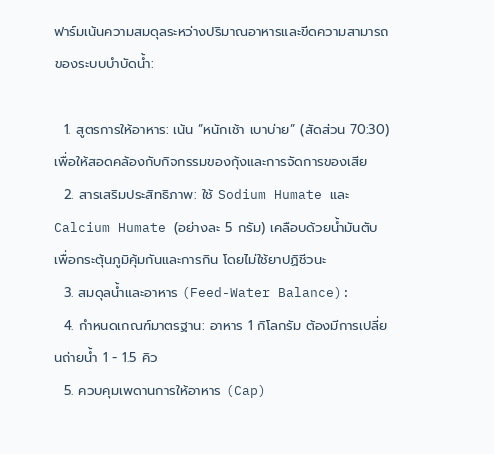ฟาร์มเน้นความสมดุลระหว่างปริมาณอาหารและขีดความสามารถของระบบบำบัดน้ำ:

  1. สูตรการให้อาหาร: เน้น ”หนักเช้า เบาบ่าย” (สัดส่วน 70:30) เพื่อให้สอดคล้องกับกิจกรรมของกุ้งและการจัดการของเสีย
  2. สารเสริมประสิทธิภาพ: ใช้ Sodium Humate และ Calcium Humate (อย่างละ 5 กรัม) เคลือบด้วยน้ำมันตับ เพื่อกระตุ้นภูมิคุ้มกันและการกิน โดยไม่ใช้ยาปฏิชีวนะ
  3. สมดุลน้ำและอาหาร (Feed-Water Balance):
  4. กำหนดเกณฑ์มาตรฐาน: อาหาร 1 กิโลกรัม ต้องมีการเปลี่ยนถ่ายน้ำ 1 - 1.5 คิว
  5. ควบคุมเพดานการให้อาหาร (Cap)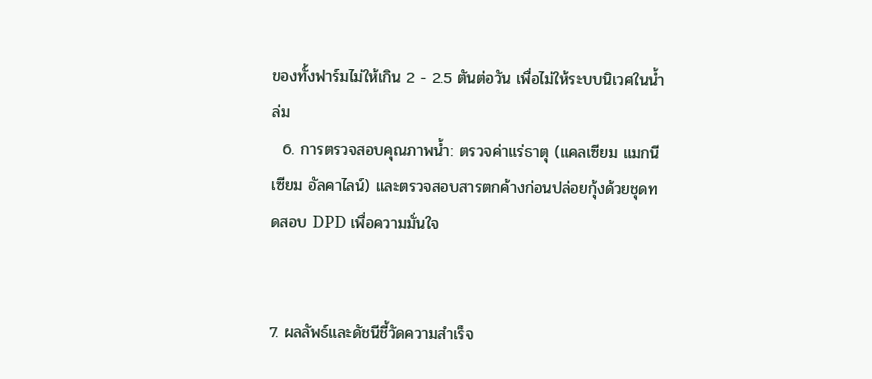ของทั้งฟาร์มไม่ให้เกิน 2 - 2.5 ตันต่อวัน เพื่อไม่ให้ระบบนิเวศในน้ำล่ม
  6. การตรวจสอบคุณภาพน้ำ: ตรวจค่าแร่ธาตุ (แคลเซียม แมกนีเซียม อัลคาไลน์) และตรวจสอบสารตกค้างก่อนปล่อยกุ้งด้วยชุดทดสอบ DPD เพื่อความมั่นใจ


7. ผลลัพธ์และดัชนีชี้วัดความสำเร็จ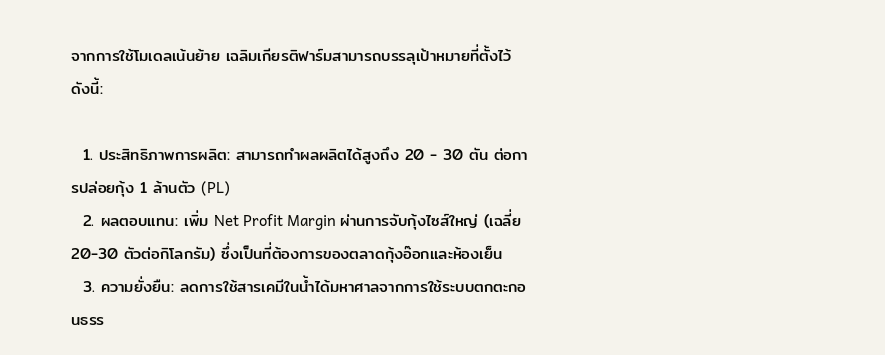จากการใช้โมเดลเน้นย้าย เฉลิมเกียรติฟาร์มสามารถบรรลุเป้าหมายที่ตั้งไว้ดังนี้:

  1. ประสิทธิภาพการผลิต: สามารถทำผลผลิตได้สูงถึง 20 - 30 ตัน ต่อการปล่อยกุ้ง 1 ล้านตัว (PL)
  2. ผลตอบแทน: เพิ่ม Net Profit Margin ผ่านการจับกุ้งไซส์ใหญ่ (เฉลี่ย 20-30 ตัวต่อกิโลกรัม) ซึ่งเป็นที่ต้องการของตลาดกุ้งอ๊อกและห้องเย็น
  3. ความยั่งยืน: ลดการใช้สารเคมีในน้ำได้มหาศาลจากการใช้ระบบตกตะกอนธรร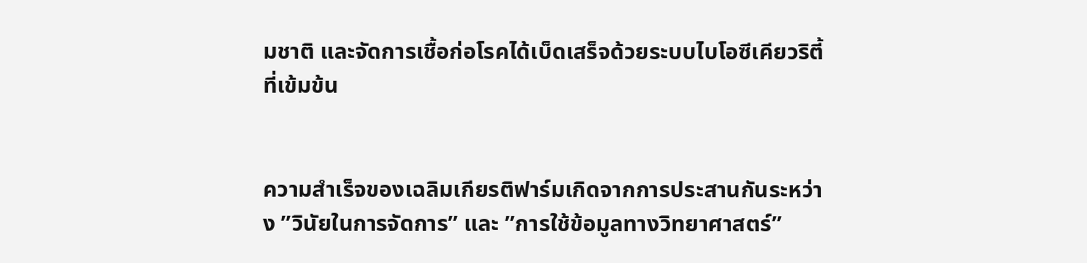มชาติ และจัดการเชื้อก่อโรคได้เบ็ดเสร็จด้วยระบบไบโอซีเคียวริตี้ที่เข้มข้น


ความสำเร็จของเฉลิมเกียรติฟาร์มเกิดจากการประสานกันระหว่าง ”วินัยในการจัดการ” และ ”การใช้ข้อมูลทางวิทยาศาสตร์”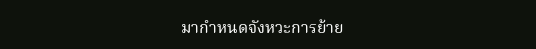มากำหนดจังหวะการย้าย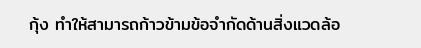กุ้ง ทำให้สามารถก้าวข้ามข้อจำกัดด้านสิ่งแวดล้อ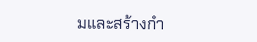มและสร้างกำ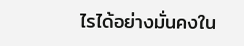ไรได้อย่างมั่นคงใน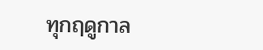ทุกฤดูกาล